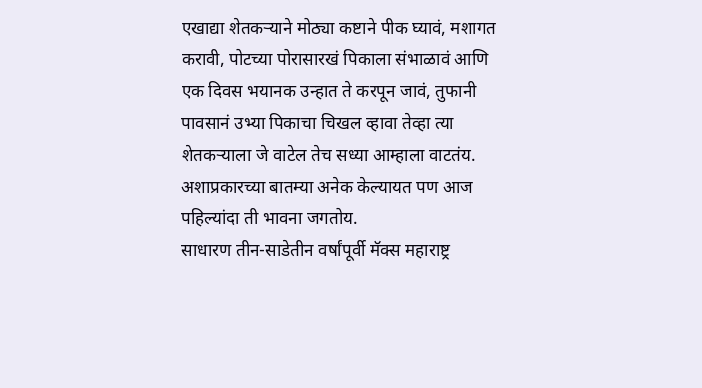एखाद्या शेतकऱ्याने मोठ्या कष्टाने पीक घ्यावं, मशागत करावी, पोटच्या पोरासारखं पिकाला संभाळावं आणि एक दिवस भयानक उन्हात ते करपून जावं, तुफानी पावसानं उभ्या पिकाचा चिखल व्हावा तेव्हा त्या शेतकऱ्याला जे वाटेल तेच सध्या आम्हाला वाटतंय. अशाप्रकारच्या बातम्या अनेक केल्यायत पण आज पहिल्यांदा ती भावना जगतोय.
साधारण तीन-साडेतीन वर्षांपूर्वी मॅक्स महाराष्ट्र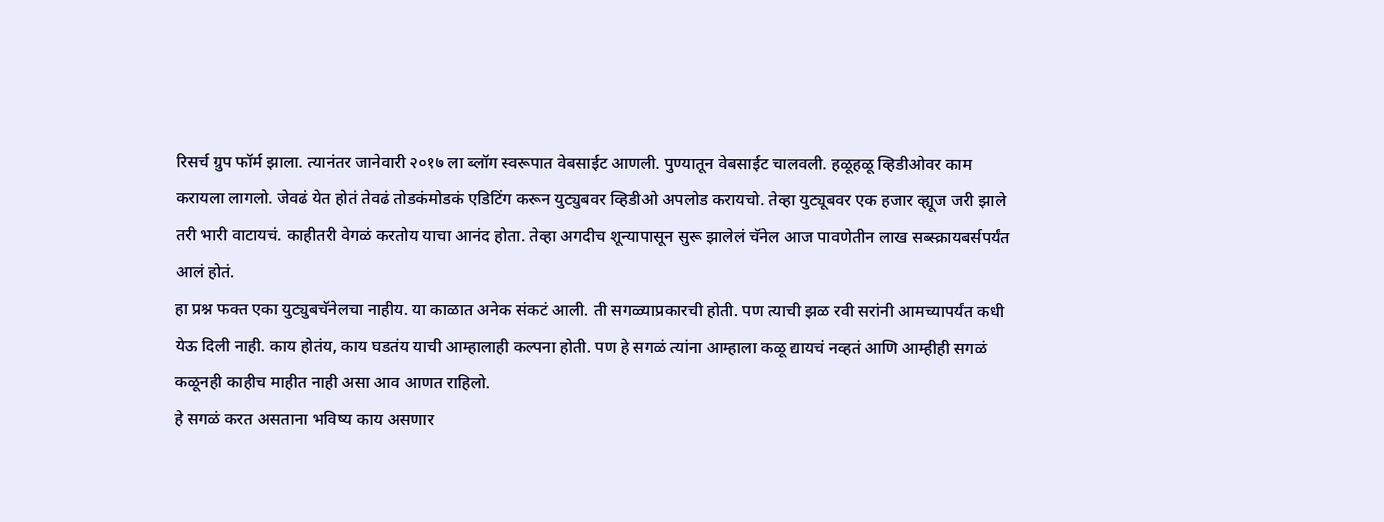रिसर्च ग्रुप फॉर्म झाला. त्यानंतर जानेवारी २०१७ ला ब्लॉग स्वरूपात वेबसाईट आणली. पुण्यातून वेबसाईट चालवली. हळूहळू व्हिडीओवर काम करायला लागलो. जेवढं येत होतं तेवढं तोडकंमोडकं एडिटिंग करून युट्युबवर व्हिडीओ अपलोड करायचो. तेव्हा युट्यूबवर एक हजार व्ह्यूज जरी झाले तरी भारी वाटायचं. काहीतरी वेगळं करतोय याचा आनंद होता. तेव्हा अगदीच शून्यापासून सुरू झालेलं चॅनेल आज पावणेतीन लाख सब्स्क्रायबर्सपर्यंत आलं होतं.
हा प्रश्न फक्त एका युट्युबचॅनेलचा नाहीय. या काळात अनेक संकटं आली. ती सगळ्याप्रकारची होती. पण त्याची झळ रवी सरांनी आमच्यापर्यंत कधी येऊ दिली नाही. काय होतंय, काय घडतंय याची आम्हालाही कल्पना होती. पण हे सगळं त्यांना आम्हाला कळू द्यायचं नव्हतं आणि आम्हीही सगळं कळूनही काहीच माहीत नाही असा आव आणत राहिलो.
हे सगळं करत असताना भविष्य काय असणार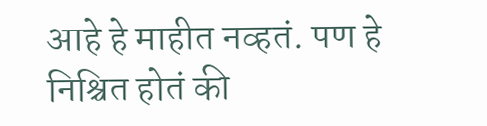आहे हे माहीत नव्हतं. पण हे निश्चित होतं की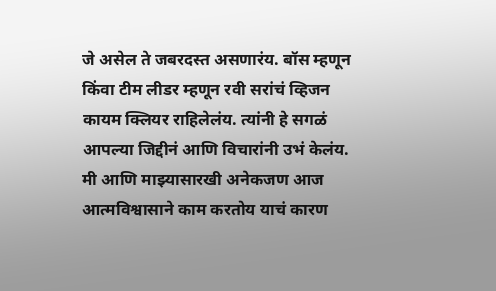जे असेल ते जबरदस्त असणारंय. बॉस म्हणून किंवा टीम लीडर म्हणून रवी सरांचं व्हिजन कायम क्लियर राहिलेलंय. त्यांनी हे सगळं आपल्या जिद्दीनं आणि विचारांनी उभं केलंय. मी आणि माझ्यासारखी अनेकजण आज आत्मविश्वासाने काम करतोय याचं कारण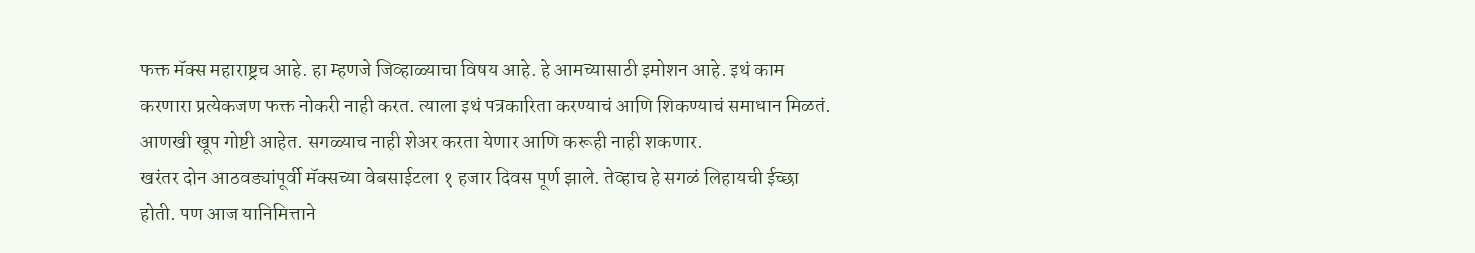फक्त मॅक्स महाराष्ट्रच आहे. हा म्हणजे जिव्हाळ्याचा विषय आहे. हे आमच्यासाठी इमोशन आहे. इथं काम करणारा प्रत्येकजण फक्त नोकरी नाही करत. त्याला इथं पत्रकारिता करण्याचं आणि शिकण्याचं समाधान मिळतं. आणखी खूप गोष्टी आहेत. सगळ्याच नाही शेअर करता येणार आणि करूही नाही शकणार.
खरंतर दोन आठवड्यांपूर्वी मॅक्सच्या वेबसाईटला १ हजार दिवस पूर्ण झाले. तेव्हाच हे सगळं लिहायची ईच्छा होती. पण आज यानिमित्ताने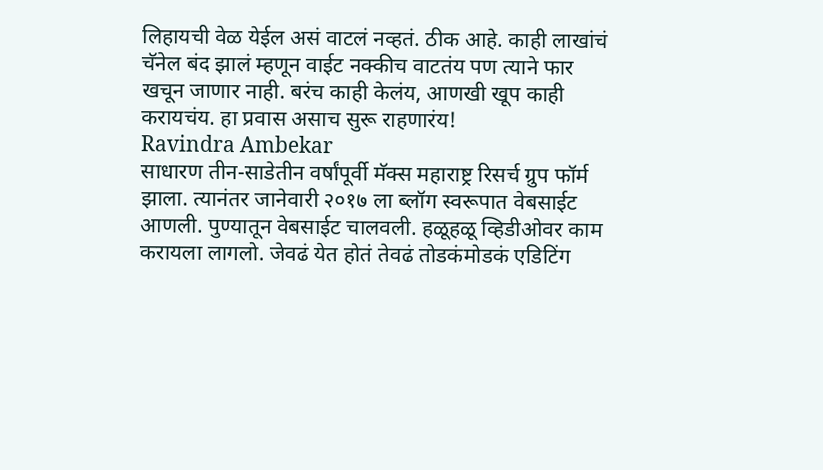लिहायची वेळ येईल असं वाटलं नव्हतं. ठीक आहे. काही लाखांचं चॅनेल बंद झालं म्हणून वाईट नक्कीच वाटतंय पण त्याने फार खचून जाणार नाही. बरंच काही केलंय, आणखी खूप काही करायचंय. हा प्रवास असाच सुरू राहणारंय!
Ravindra Ambekar
साधारण तीन-साडेतीन वर्षांपूर्वी मॅक्स महाराष्ट्र रिसर्च ग्रुप फॉर्म झाला. त्यानंतर जानेवारी २०१७ ला ब्लॉग स्वरूपात वेबसाईट आणली. पुण्यातून वेबसाईट चालवली. हळूहळू व्हिडीओवर काम करायला लागलो. जेवढं येत होतं तेवढं तोडकंमोडकं एडिटिंग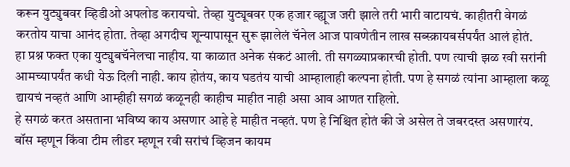करून युट्युबवर व्हिडीओ अपलोड करायचो. तेव्हा युट्यूबवर एक हजार व्ह्यूज जरी झाले तरी भारी वाटायचं. काहीतरी वेगळं करतोय याचा आनंद होता. तेव्हा अगदीच शून्यापासून सुरू झालेलं चॅनेल आज पावणेतीन लाख सब्स्क्रायबर्सपर्यंत आलं होतं.
हा प्रश्न फक्त एका युट्युबचॅनेलचा नाहीय. या काळात अनेक संकटं आली. ती सगळ्याप्रकारची होती. पण त्याची झळ रवी सरांनी आमच्यापर्यंत कधी येऊ दिली नाही. काय होतंय, काय घडतंय याची आम्हालाही कल्पना होती. पण हे सगळं त्यांना आम्हाला कळू द्यायचं नव्हतं आणि आम्हीही सगळं कळूनही काहीच माहीत नाही असा आव आणत राहिलो.
हे सगळं करत असताना भविष्य काय असणार आहे हे माहीत नव्हतं. पण हे निश्चित होतं की जे असेल ते जबरदस्त असणारंय. बॉस म्हणून किंवा टीम लीडर म्हणून रवी सरांचं व्हिजन कायम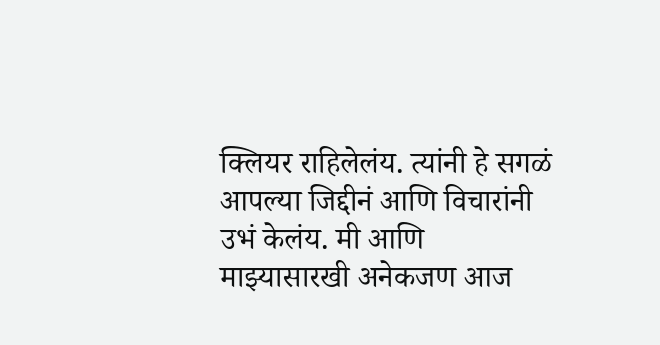क्लियर राहिलेलंय. त्यांनी हे सगळं आपल्या जिद्दीनं आणि विचारांनी उभं केलंय. मी आणि माझ्यासारखी अनेकजण आज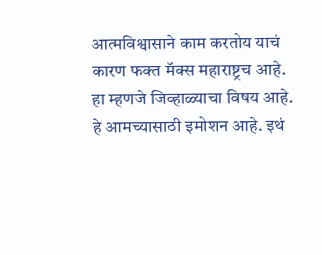आत्मविश्वासाने काम करतोय याचं कारण फक्त मॅक्स महाराष्ट्रच आहे. हा म्हणजे जिव्हाळ्याचा विषय आहे. हे आमच्यासाठी इमोशन आहे. इथं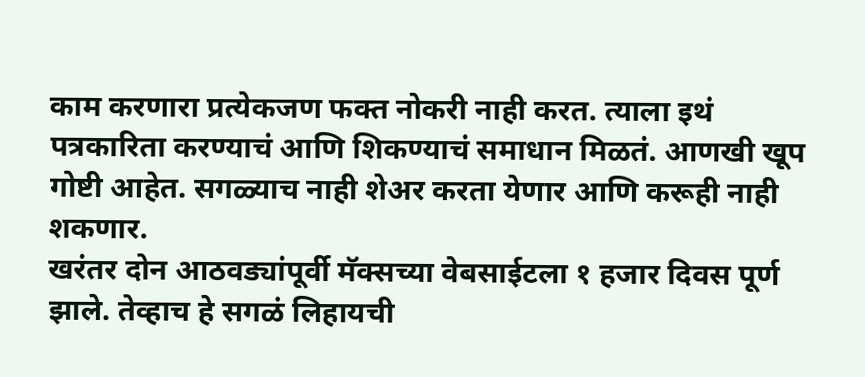काम करणारा प्रत्येकजण फक्त नोकरी नाही करत. त्याला इथं पत्रकारिता करण्याचं आणि शिकण्याचं समाधान मिळतं. आणखी खूप गोष्टी आहेत. सगळ्याच नाही शेअर करता येणार आणि करूही नाही शकणार.
खरंतर दोन आठवड्यांपूर्वी मॅक्सच्या वेबसाईटला १ हजार दिवस पूर्ण झाले. तेव्हाच हे सगळं लिहायची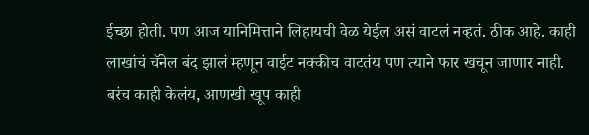ईच्छा होती. पण आज यानिमित्ताने लिहायची वेळ येईल असं वाटलं नव्हतं. ठीक आहे. काही लाखांचं चॅनेल बंद झालं म्हणून वाईट नक्कीच वाटतंय पण त्याने फार खचून जाणार नाही. बरंच काही केलंय, आणखी खूप काही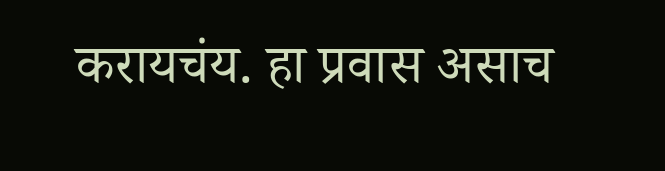करायचंय. हा प्रवास असाच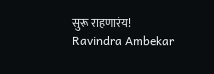सुरू राहणारंय!
Ravindra Ambekar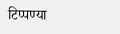टिप्पण्या